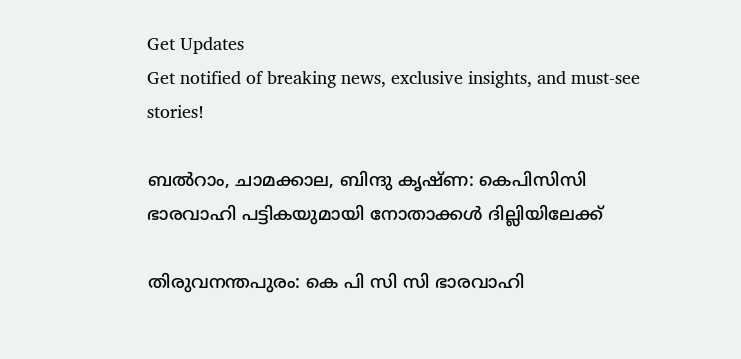Get Updates
Get notified of breaking news, exclusive insights, and must-see stories!

ബല്‍റാം, ചാമക്കാല, ബിന്ദു കൃഷ്ണ: കെപിസിസി ഭാരവാഹി പട്ടികയുമായി നോതാക്കള്‍ ദില്ലിയിലേക്ക്

തിരുവനന്തപുരം: കെ പി സി സി ഭാരവാഹി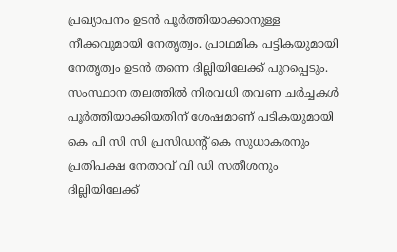പ്രഖ്യാപനം ഉടന്‍ പൂര്‍ത്തിയാക്കാനുള്ള നീക്കവുമായി നേതൃത്വം. പ്രാഥമിക പട്ടികയുമായി നേതൃത്വം ഉടന്‍ തന്നെ ദില്ലിയിലേക്ക് പുറപ്പെടും. സംസ്ഥാന തലത്തില്‍ നിരവധി തവണ ചര്‍ച്ചകള്‍ പൂര്‍ത്തിയാക്കിയതിന് ശേഷമാണ് പടികയുമായി കെ പി സി സി പ്രസിഡന്‍റ് കെ സുധാകരനും പ്രതിപക്ഷ നേതാവ് വി ഡി സതീശനും ദില്ലിയിലേക്ക്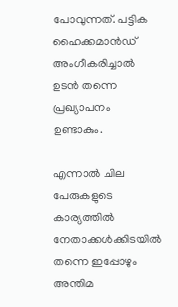പോവുന്നത്. പട്ടിക ഹൈക്കമാന്‍ഡ് അംഗീകരിച്ചാല്‍ ഉടന്‍ തന്നെ പ്രഖ്യാപനം ഉണ്ടാകും.

എന്നാല്‍ ചില പേരുകളുടെ കാര്യത്തില്‍ നേതാക്കള്‍ക്കിടയില്‍ തന്നെ ഇപ്പോഴും അന്തിമ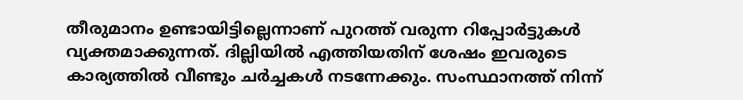തീരുമാനം ഉണ്ടായിട്ടില്ലെന്നാണ് പുറത്ത് വരുന്ന റിപ്പോര്‍ട്ടുകള്‍ വ്യക്തമാക്കുന്നത്. ദില്ലിയില്‍ എത്തിയതിന് ശേഷം ഇവരുടെ കാര്യത്തില്‍ വീണ്ടും ചര്‍ച്ചകള്‍ നടന്നേക്കും. സംസ്ഥാനത്ത് നിന്ന്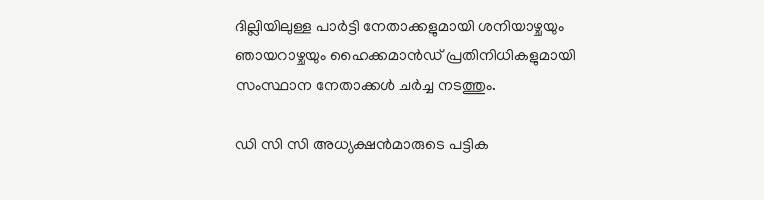ദില്ലിയിലുള്ള പാര്‍ട്ടി നേതാക്കളുമായി ശനിയാഴ്ചയും ഞായറാഴ്ചയും ഹൈക്കമാന്‍ഡ് പ്രതിനിധികളുമായി സംസ്ഥാന നേതാക്കള്‍ ചര്‍ച്ച നടത്തും.

ഡി സി സി അധ്യക്ഷന്‍മാരുടെ പട്ടിക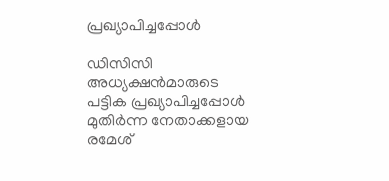പ്രഖ്യാപിച്ചപ്പോള്‍

ഡിസിസി അധ്യക്ഷന്‍മാരുടെ പട്ടിക പ്രഖ്യാപിച്ചപ്പോള്‍ മുതിര്‍ന്ന നേതാക്കളായ രമേശ്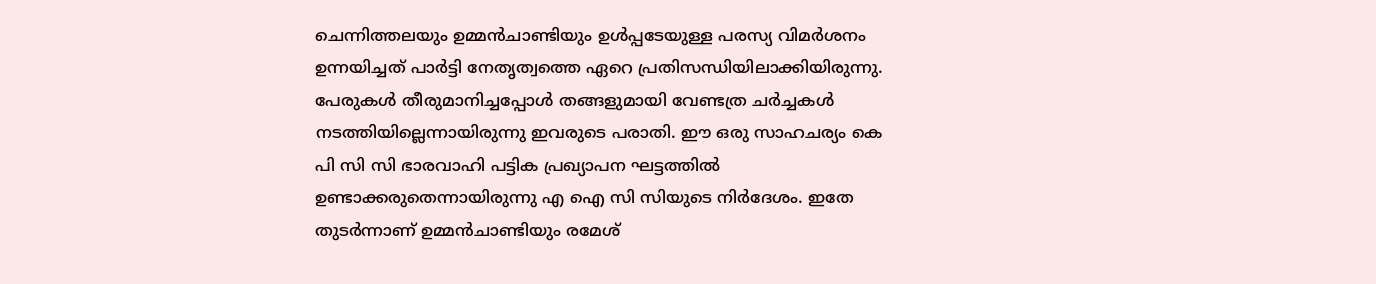ചെന്നിത്തലയും ഉമ്മന്‍ചാണ്ടിയും ഉള്‍പ്പടേയുള്ള പരസ്യ വിമര്‍ശനം ഉന്നയിച്ചത് പാര്‍ട്ടി നേതൃത്വത്തെ ഏറെ പ്രതിസന്ധിയിലാക്കിയിരുന്നു. പേരുകള്‍ തീരുമാനിച്ചപ്പോള്‍ തങ്ങളുമായി വേണ്ടത്ര ചര്‍ച്ചകള്‍ നടത്തിയില്ലെന്നായിരുന്നു ഇവരുടെ പരാതി. ഈ ഒരു സാഹചര്യം കെ പി സി സി ഭാരവാഹി പട്ടിക പ്രഖ്യാപന ഘട്ടത്തില്‍ ഉണ്ടാക്കരുതെന്നായിരുന്നു എ ഐ സി സിയുടെ നിര്‍ദേശം. ഇതേ തുടര്‍ന്നാണ് ഉമ്മന്‍ചാണ്ടിയും രമേശ്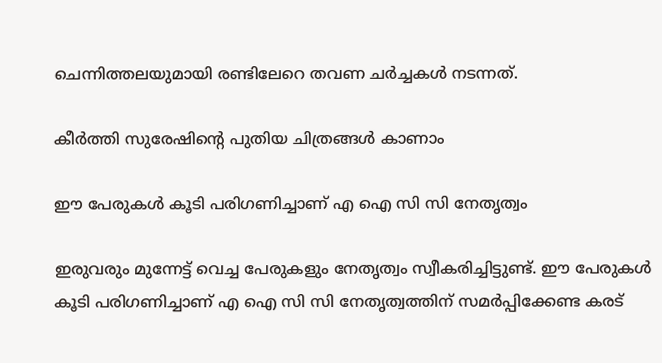ചെന്നിത്തലയുമായി രണ്ടിലേറെ തവണ ചര്‍ച്ചകള്‍ നടന്നത്.

കീര്‍ത്തി സുരേഷിന്റെ പുതിയ ചിത്രങ്ങള്‍ കാണാം

ഈ പേരുകള്‍ കൂടി പരിഗണിച്ചാണ് എ ഐ സി സി നേതൃത്വം

ഇരുവരും മുന്നേട്ട് വെച്ച പേരുകളും നേതൃത്വം സ്വീകരിച്ചിട്ടുണ്ട്. ഈ പേരുകള്‍ കൂടി പരിഗണിച്ചാണ് എ ഐ സി സി നേതൃത്വത്തിന് സമര്‍പ്പിക്കേണ്ട കരട്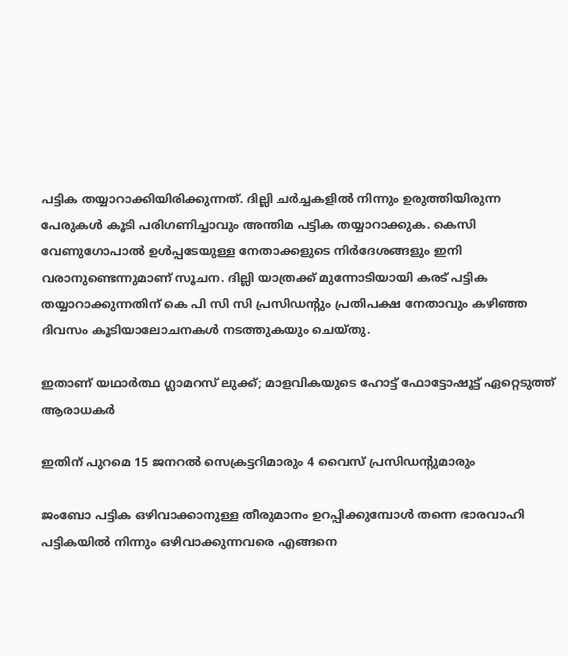പട്ടിക തയ്യാറാക്കിയിരിക്കുന്നത്. ദില്ലി ചര്‍ച്ചകളില്‍ നിന്നും ഉരുത്തിയിരുന്ന പേരുകള്‍ കൂടി പരിഗണിച്ചാവും അന്തിമ പട്ടിക തയ്യാറാക്കുക. കെസി വേണുഗോപാല്‍ ഉള്‍പ്പടേയുള്ള നേതാക്കളുടെ നിര്‍ദേശങ്ങളും ഇനി വരാനുണ്ടെന്നുമാണ് സൂചന. ദില്ലി യാത്രക്ക് മുന്നോടിയായി കരട് പട്ടിക തയ്യാറാക്കുന്നതിന് കെ പി സി സി പ്രസിഡന്റും പ്രതിപക്ഷ നേതാവും കഴിഞ്ഞ ദിവസം കൂടിയാലോചനകള്‍ നടത്തുകയും ചെയ്തു.

ഇതാണ് യഥാര്‍ത്ഥ ഗ്ലാമറസ് ലുക്ക്; മാളവികയുടെ ഹോട്ട് ഫോട്ടോഷൂട്ട് ഏറ്റെടുത്ത് ആരാധകര്‍

ഇതിന് പുറമെ 15 ജനറല്‍ സെക്രട്ടറിമാരും 4 വൈസ് പ്രസിഡന്റുമാര‍ും

ജംബോ പട്ടിക ഒഴിവാക്കാനുള്ള തീരുമാനം ഉറപ്പിക്കുമ്പോള്‍ തന്നെ ഭാരവാഹി പട്ടികയില്‍ നിന്നും ഒഴിവാക്കുന്നവരെ എങ്ങനെ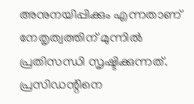അനുനയിപ്പിക്കും എന്നതാണ് നേതൃത്വത്തിന് മുന്നില്‍ പ്രതിസന്ധി സൃഷ്ടിക്കുന്നത്. പ്രസിഡന്റിനെ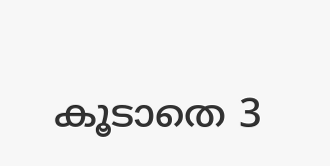കൂടാതെ 3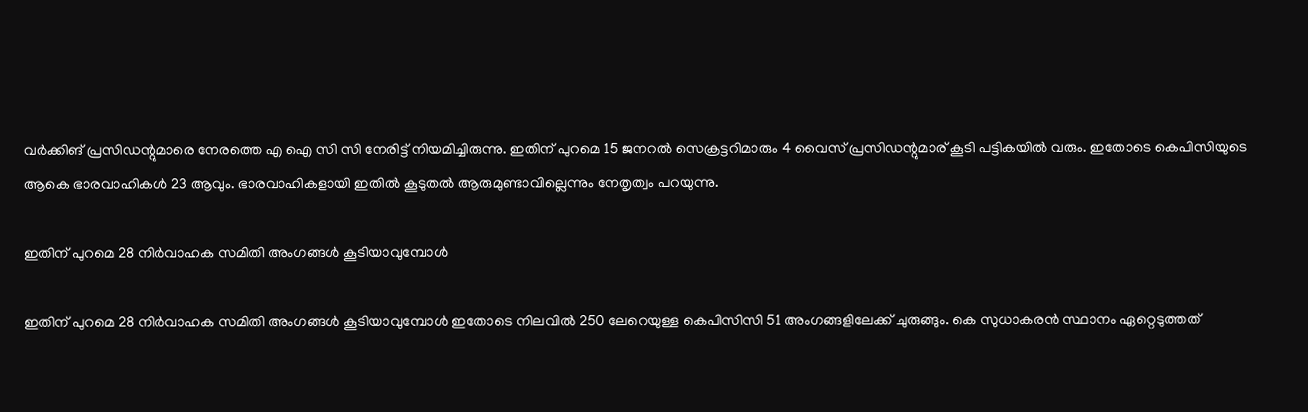വര്‍ക്കിങ് പ്രസിഡന്റുമാരെ നേരത്തെ എ ഐ സി സി നേരിട്ട് നിയമിച്ചിരുന്നു. ഇതിന് പുറമെ 15 ജനറല്‍ സെക്രട്ടറിമാരും 4 വൈസ് പ്രസിഡന്റുമാര‍് കൂടി പട്ടികയില്‍ വരും. ഇതോടെ കെപിസിയുടെ ആകെ ഭാരവാഹികള്‍ 23 ആവും. ഭാരവാഹികളായി ഇതില്‍ കൂടുതല്‍ ആരുമുണ്ടാവില്ലെന്നും നേതൃത്വം പറയുന്നു.

ഇതിന് പുറമെ 28 നിര്‍വാഹക സമിതി അംഗങ്ങള്‍ കൂടിയാവുമ്പോള്‍

ഇതിന് പുറമെ 28 നിര്‍വാഹക സമിതി അംഗങ്ങള്‍ കൂടിയാവുമ്പോള്‍ ഇതോടെ നിലവില്‍ 250 ലേറെയുള്ള കെപിസിസി 51 അംഗങ്ങളിലേക്ക് ചുരുങ്ങും. കെ സുധാകരന്‍ സ്ഥാനം ഏറ്റെടുത്തത്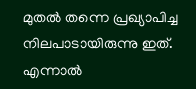മുതല്‍ തന്നെ പ്രഖ്യാപിച്ച നിലപാടായിരുന്നു ഇത്. എന്നാല്‍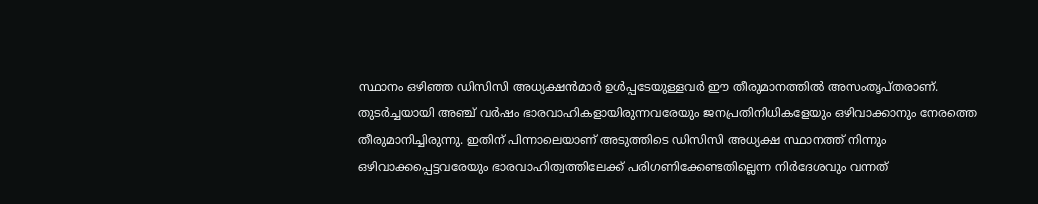സ്ഥാനം ഒഴിഞ്ഞ ഡിസിസി അധ്യക്ഷന്‍മാര്‍ ഉള്‍പ്പടേയുള്ളവര്‍ ഈ തീരുമാനത്തില്‍ അസംതൃപ്തരാണ്. തുടര്‍ച്ചയായി അ‍ഞ്ച് വര്‍ഷം ഭാരവാഹികളായിരുന്നവരേയും ജനപ്രതിനിധികളേയും ഒഴിവാക്കാനും നേരത്തെ തീരുമാനിച്ചിരുന്നു. ഇതിന് പിന്നാലെയാണ് അടുത്തിടെ ഡിസിസി അധ്യക്ഷ സ്ഥാനത്ത് നിന്നും ഒഴിവാക്കപ്പെട്ടവരേയും ഭാരവാഹിത്വത്തിലേക്ക് പരിഗണിക്കേണ്ടതില്ലെന്ന നിര്‍ദേശവും വന്നത്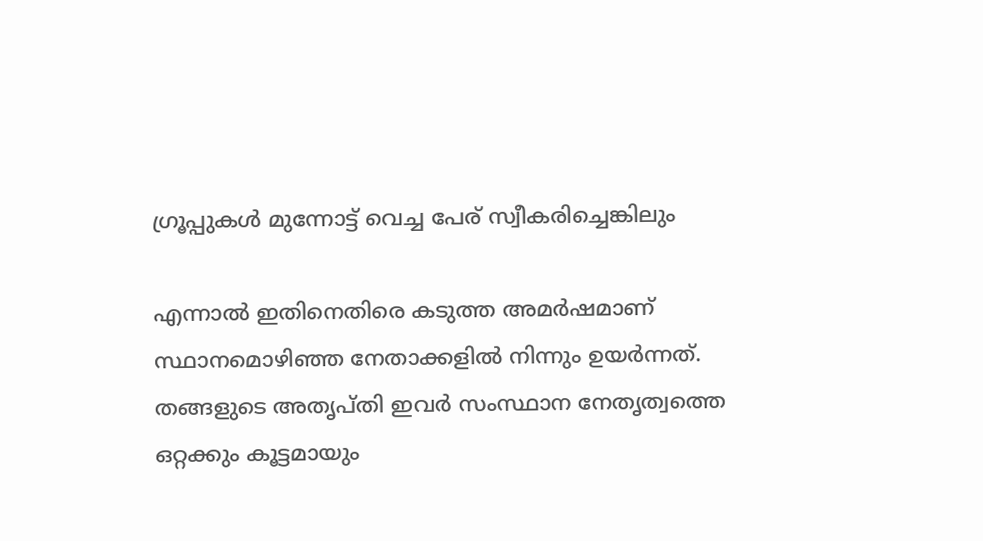ഗ്രൂപ്പുകള്‍ മുന്നോട്ട് വെച്ച പേര് സ്വീകരിച്ചെങ്കിലും

എന്നാല്‍ ഇതിനെതിരെ കടുത്ത അമര്‍ഷമാണ് സ്ഥാനമൊഴിഞ്ഞ നേതാക്കളില്‍ നിന്നും ഉയര്‍ന്നത്. തങ്ങളുടെ അതൃപ്തി ഇവര്‍ സംസ്ഥാന നേതൃത്വത്തെ ഒറ്റക്കും കൂട്ടമായും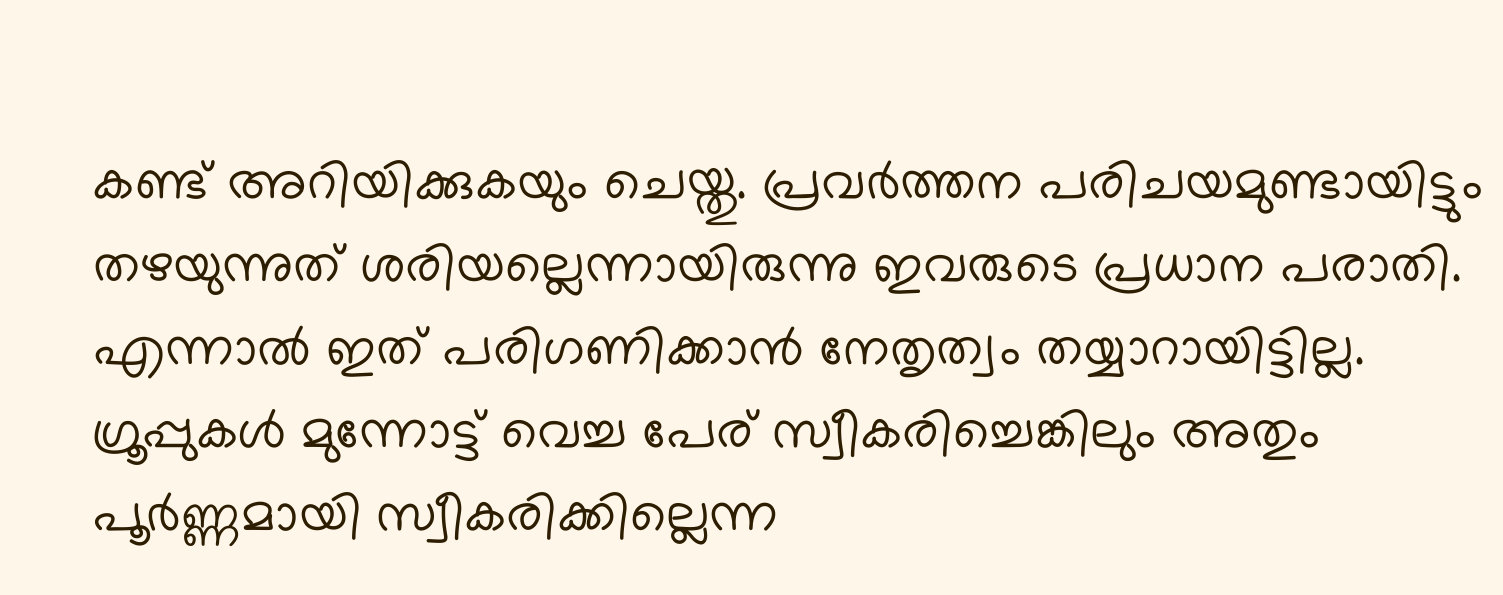കണ്ട് അറിയിക്കുകയും ചെയ്തു. പ്രവര്‍ത്തന പരിചയമുണ്ടായിട്ടും തഴയുന്നുത് ശരിയല്ലെന്നായിരുന്നു ഇവരുടെ പ്രധാന പരാതി. എന്നാല്‍ ഇത് പരിഗണിക്കാന്‍ നേതൃത്വം തയ്യാറായിട്ടില്ല. ഗ്രൂപ്പുകള്‍ മുന്നോട്ട് വെച്ച പേര് സ്വീകരിച്ചെങ്കിലും അതും പൂര്‍ണ്ണമായി സ്വീകരിക്കില്ലെന്ന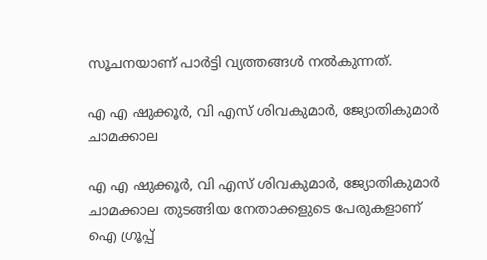സൂചനയാണ് പാര്‍ട്ടി വ്യത്തങ്ങള്‍ നല്‍കുന്നത്.

എ എ ഷുക്കൂര്‍, വി എസ് ശിവകുമാര്‍, ജ്യോതികുമാര്‍ ചാമക്കാല

എ എ ഷുക്കൂര്‍, വി എസ് ശിവകുമാര്‍, ജ്യോതികുമാര്‍ ചാമക്കാല തുടങ്ങിയ നേതാക്കളുടെ പേരുകളാണ് ഐ ഗ്രൂപ്പ്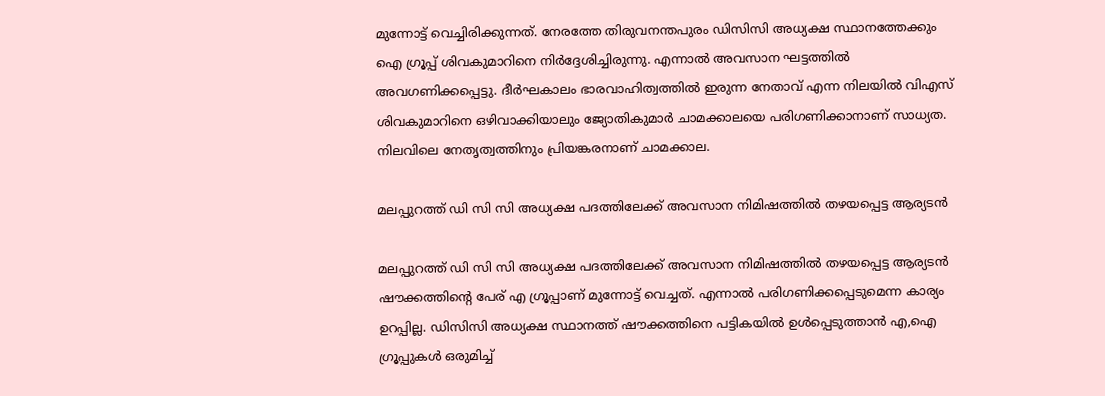മുന്നോട്ട് വെച്ചിരിക്കുന്നത്. നേരത്തേ തിരുവനന്തപുരം ഡിസിസി അധ്യക്ഷ സ്ഥാനത്തേക്കും ഐ ഗ്രൂപ്പ് ശിവകുമാറിനെ നിർദ്ദേശിച്ചിരുന്നു. എന്നാല്‍ അവസാന ഘട്ടത്തില്‍ അവഗണിക്കപ്പെട്ടു. ദീര്‍ഘകാലം ഭാരവാഹിത്വത്തില്‍ ഇരുന്ന നേതാവ് എന്ന നിലയില്‍ വിഎസ് ശിവകുമാറിനെ ഒഴിവാക്കിയാലും ജ്യോതികുമാര്‍ ചാമക്കാലയെ പരിഗണിക്കാനാണ് സാധ്യത. നിലവിലെ നേതൃത്വത്തിനും പ്രിയങ്കരനാണ് ചാമക്കാല.

മലപ്പുറത്ത് ഡി സി സി അധ്യക്ഷ പദത്തിലേക്ക് അവസാന നിമിഷത്തില്‍ തഴയപ്പെട്ട ആര്യടന്‍

മലപ്പുറത്ത് ഡി സി സി അധ്യക്ഷ പദത്തിലേക്ക് അവസാന നിമിഷത്തില്‍ തഴയപ്പെട്ട ആര്യടന്‍ ഷൗക്കത്തിന്റെ പേര് എ ഗ്രൂപ്പാണ് മുന്നോട്ട് വെച്ചത്. എന്നാല്‍ പരിഗണിക്കപ്പെടുമെന്ന കാര്യം ഉറപ്പില്ല. ഡിസിസി അധ്യക്ഷ സ്ഥാനത്ത് ഷൗക്കത്തിനെ പട്ടികയിൽ ഉൾപ്പെടുത്താൻ എ,ഐ ഗ്രൂപ്പുകൾ ഒരുമിച്ച്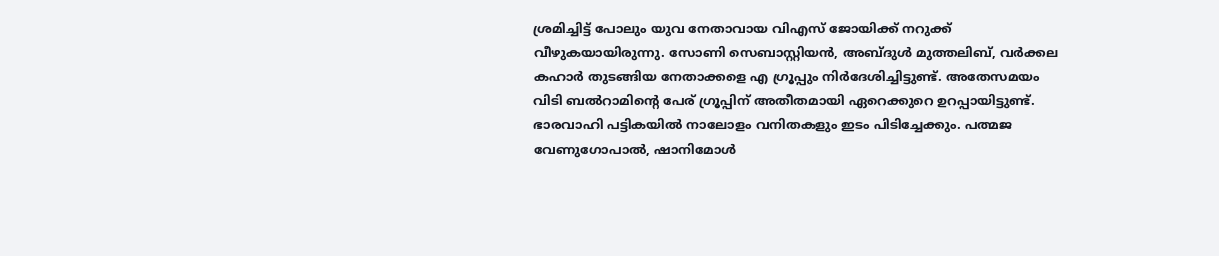ശ്രമിച്ചിട്ട് പോലും യുവ നേതാവായ വിഎസ് ജോയിക്ക് നറുക്ക് വീഴുകയായിരുന്നു. സോണി സെബാസ്റ്റിയന്‍, അബ്ദുള്‍ മുത്തലിബ്, വര്‍ക്കല കഹാര്‍ തുടങ്ങിയ നേതാക്കളെ എ ഗ്രൂപ്പും നിര്‍ദേശിച്ചിട്ടുണ്ട്. അതേസമയം വിടി ബല്‍റാമിന്റെ പേര് ഗ്രൂപ്പിന് അതീതമായി ഏറെക്കുറെ ഉറപ്പായിട്ടുണ്ട്. ഭാരവാഹി പട്ടികയില്‍ നാലോളം വനിതകളും ഇടം പിടിച്ചേക്കും. പത്മജ വേണുഗോപാല്‍, ഷാനിമോള്‍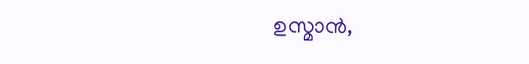ഉസ്മാന്‍,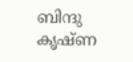ബിന്ദു കൃഷ്ണ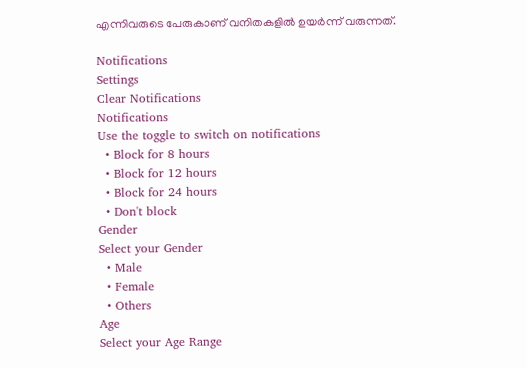എന്നിവരുടെ പേരുകാണ് വനിതകളില്‍ ഉയര്‍ന്ന് വരുന്നത്.

Notifications
Settings
Clear Notifications
Notifications
Use the toggle to switch on notifications
  • Block for 8 hours
  • Block for 12 hours
  • Block for 24 hours
  • Don't block
Gender
Select your Gender
  • Male
  • Female
  • Others
Age
Select your Age Range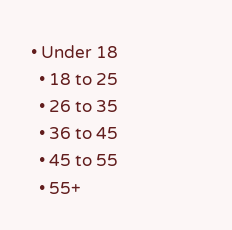• Under 18
  • 18 to 25
  • 26 to 35
  • 36 to 45
  • 45 to 55
  • 55+